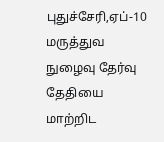புதுச்சேரி,ஏப்-10
மருத்துவ நுழைவு தேர்வு தேதியை மாற்றிட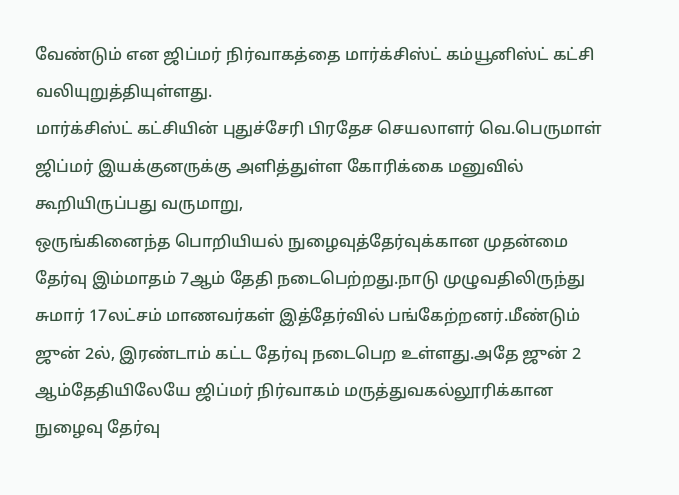வேண்டும் என ஜிப்மர் நிர்வாகத்தை மார்க்சிஸ்ட் கம்யூனிஸ்ட் கட்சி வலியுறுத்தியுள்ளது.
மார்க்சிஸ்ட் கட்சியின் புதுச்சேரி பிரதேச செயலாளர் வெ.பெருமாள் ஜிப்மர் இயக்குனருக்கு அளித்துள்ள கோரிக்கை மனுவில் கூறியிருப்பது வருமாறு,
ஒருங்கினைந்த பொறியியல் நுழைவுத்தேர்வுக்கான முதன்மை தேர்வு இம்மாதம் 7ஆம் தேதி நடைபெற்றது.நாடு முழுவதிலிருந்து சுமார் 17லட்சம் மாணவர்கள் இத்தேர்வில் பங்கேற்றனர்.மீண்டும் ஜுன் 2ல், இரண்டாம் கட்ட தேர்வு நடைபெற உள்ளது.அதே ஜுன் 2 ஆம்தேதியிலேயே ஜிப்மர் நிர்வாகம் மருத்துவகல்லூரிக்கான நுழைவு தேர்வு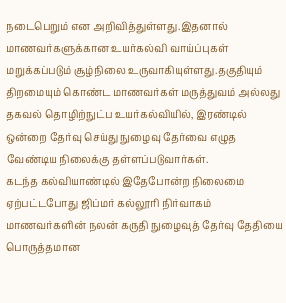நடைபெறும் என அறிவித்துள்ளது.இதனால் மாணவர்களுக்கான உயர்கல்வி வாய்ப்புகள் மறுக்கப்படும் சூழ்நிலை உருவாகியுள்ளது.தகுதியும் திறமையும் கொண்ட மாணவர்கள் மருத்துவம் அல்லது தகவல் தொழிற்நுட்ப உயர்கல்வியில், இரண்டில் ஒன்றை தேர்வு செய்து நுழைவு தேர்வை எழுத வேண்டிய நிலைக்கு தள்ளப்படுவார்கள்.
கடந்த கல்வியாண்டில் இதேபோன்ற நிலைமை ஏற்பட்டபோது ஜிப்மர் கல்லூரி நிர்வாகம் மாணவர்களின் நலன் கருதி நுழைவுத் தேர்வு தேதியை பொருத்தமான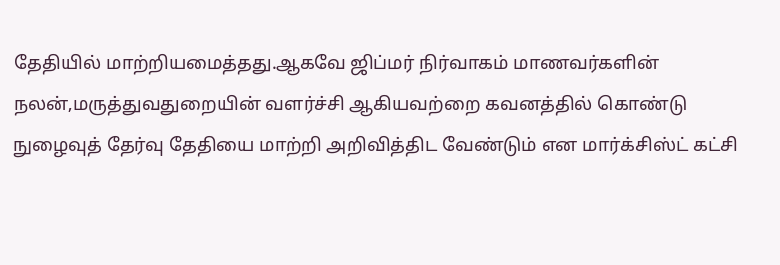தேதியில் மாற்றியமைத்தது.ஆகவே ஜிப்மர் நிர்வாகம் மாணவர்களின் நலன்,மருத்துவதுறையின் வளர்ச்சி ஆகியவற்றை கவனத்தில் கொண்டு நுழைவுத் தேர்வு தேதியை மாற்றி அறிவித்திட வேண்டும் என மார்க்சிஸ்ட் கட்சி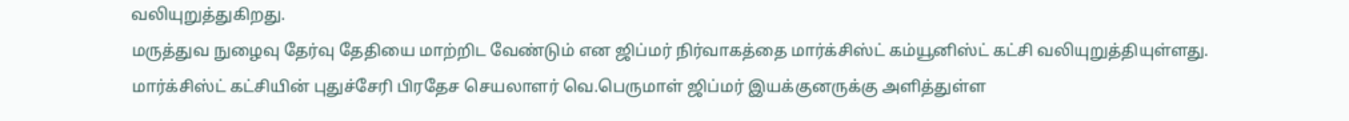வலியுறுத்துகிறது.
மருத்துவ நுழைவு தேர்வு தேதியை மாற்றிட வேண்டும் என ஜிப்மர் நிர்வாகத்தை மார்க்சிஸ்ட் கம்யூனிஸ்ட் கட்சி வலியுறுத்தியுள்ளது.
மார்க்சிஸ்ட் கட்சியின் புதுச்சேரி பிரதேச செயலாளர் வெ.பெருமாள் ஜிப்மர் இயக்குனருக்கு அளித்துள்ள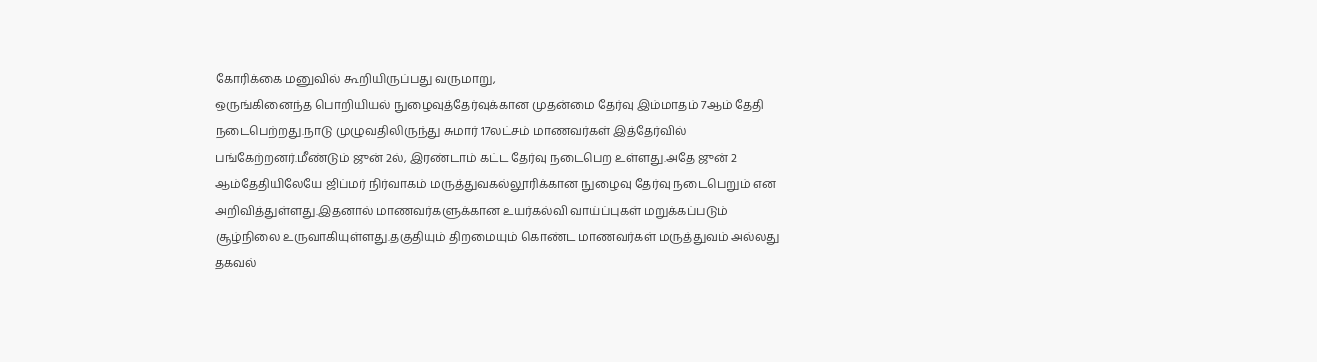கோரிக்கை மனுவில் கூறியிருப்பது வருமாறு,
ஒருங்கினைந்த பொறியியல் நுழைவுத்தேர்வுக்கான முதன்மை தேர்வு இம்மாதம் 7ஆம் தேதி நடைபெற்றது.நாடு முழுவதிலிருந்து சுமார் 17லட்சம் மாணவர்கள் இத்தேர்வில் பங்கேற்றனர்.மீண்டும் ஜுன் 2ல், இரண்டாம் கட்ட தேர்வு நடைபெற உள்ளது.அதே ஜுன் 2 ஆம்தேதியிலேயே ஜிப்மர் நிர்வாகம் மருத்துவகல்லூரிக்கான நுழைவு தேர்வு நடைபெறும் என அறிவித்துள்ளது.இதனால் மாணவர்களுக்கான உயர்கல்வி வாய்ப்புகள் மறுக்கப்படும் சூழ்நிலை உருவாகியுள்ளது.தகுதியும் திறமையும் கொண்ட மாணவர்கள் மருத்துவம் அல்லது தகவல்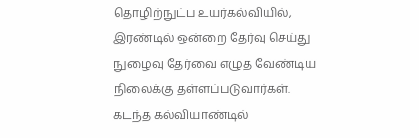தொழிற்நுட்ப உயர்கல்வியில், இரண்டில் ஒன்றை தேர்வு செய்து நுழைவு தேர்வை எழுத வேண்டிய நிலைக்கு தள்ளப்படுவார்கள்.
கடந்த கல்வியாண்டில்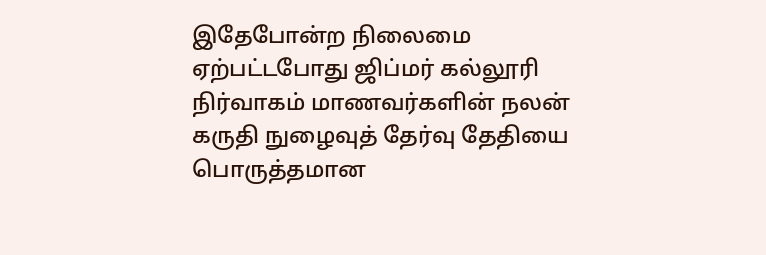இதேபோன்ற நிலைமை ஏற்பட்டபோது ஜிப்மர் கல்லூரி நிர்வாகம் மாணவர்களின் நலன் கருதி நுழைவுத் தேர்வு தேதியை பொருத்தமான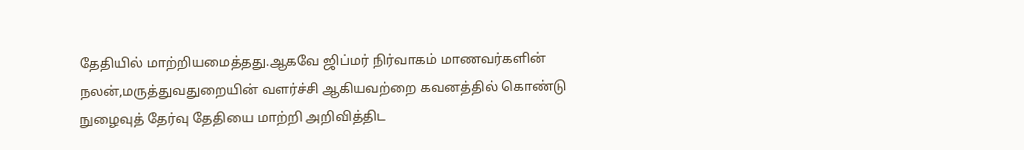தேதியில் மாற்றியமைத்தது.ஆகவே ஜிப்மர் நிர்வாகம் மாணவர்களின் நலன்,மருத்துவதுறையின் வளர்ச்சி ஆகியவற்றை கவனத்தில் கொண்டு நுழைவுத் தேர்வு தேதியை மாற்றி அறிவித்திட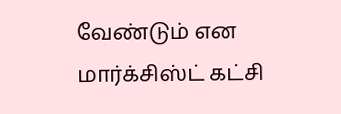வேண்டும் என மார்க்சிஸ்ட் கட்சி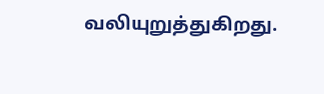வலியுறுத்துகிறது.